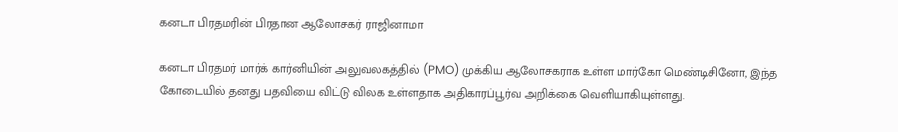கனடா பிரதமரின் பிரதான ஆலோசகர் ராஜினாமா

கனடா பிரதமர் மார்க் கார்னியின் அலுவலகத்தில் (PMO) முக்கிய ஆலோசகராக உள்ள மார்கோ மெண்டிசினோ, இந்த கோடையில் தனது பதவியை விட்டு விலக உள்ளதாக அதிகாரப்பூர்வ அறிக்கை வெளியாகியுள்ளது.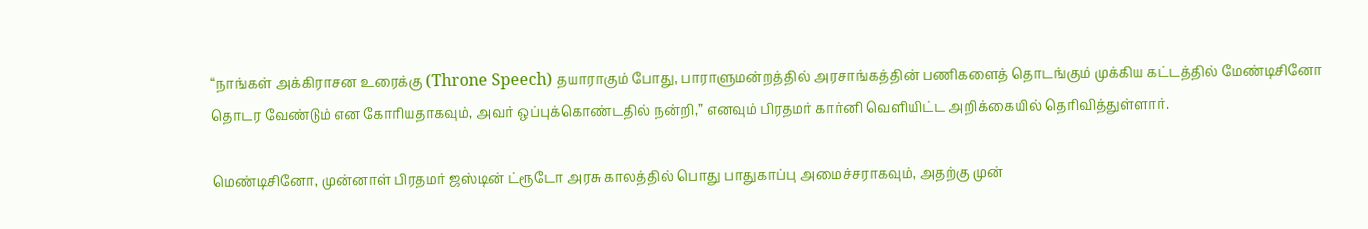“நாங்கள் அக்கிராசன உரைக்கு (Throne Speech) தயாராகும் போது, பாராளுமன்றத்தில் அரசாங்கத்தின் பணிகளைத் தொடங்கும் முக்கிய கட்டத்தில் மேண்டிசினோ தொடர வேண்டும் என கோரியதாகவும், அவர் ஒப்புக்கொண்டதில் நன்றி,” எனவும் பிரதமர் கார்னி வெளியிட்ட அறிக்கையில் தெரிவித்துள்ளார்.

மெண்டிசினோ, முன்னாள் பிரதமர் ஜஸ்டின் ட்ரூடோ அரசு காலத்தில் பொது பாதுகாப்பு அமைச்சராகவும், அதற்கு முன்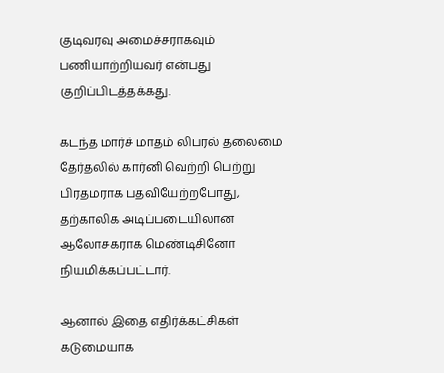குடிவரவு அமைச்சராகவும் பணியாற்றியவர் என்பது குறிப்பிடத்தக்கது.

கடந்த மார்ச் மாதம் லிபரல் தலைமை தேர்தலில் கார்னி வெற்றி பெற்று பிரதமராக பதவியேற்றபோது, தற்காலிக அடிப்படையிலான ஆலோசகராக மெண்டிசினோ நியமிக்கப்பட்டார்.

ஆனால் இதை எதிர்க்கட்சிகள் கடுமையாக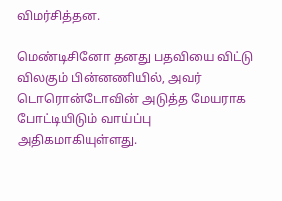விமர்சித்தன.

மெண்டிசினோ தனது பதவியை விட்டு விலகும் பின்னணியில், அவர் டொரொன்டோவின் அடுத்த மேயராக போட்டியிடும் வாய்ப்பு அதிகமாகியுள்ளது.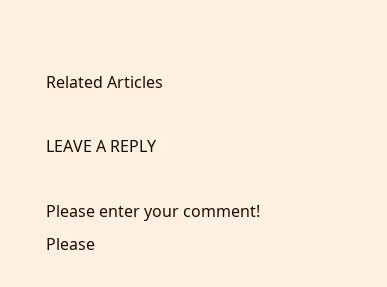Related Articles

LEAVE A REPLY

Please enter your comment!
Please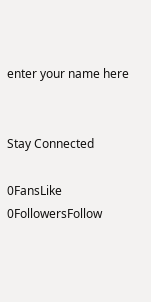enter your name here


Stay Connected

0FansLike
0FollowersFollow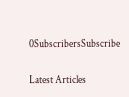0SubscribersSubscribe

Latest Articles